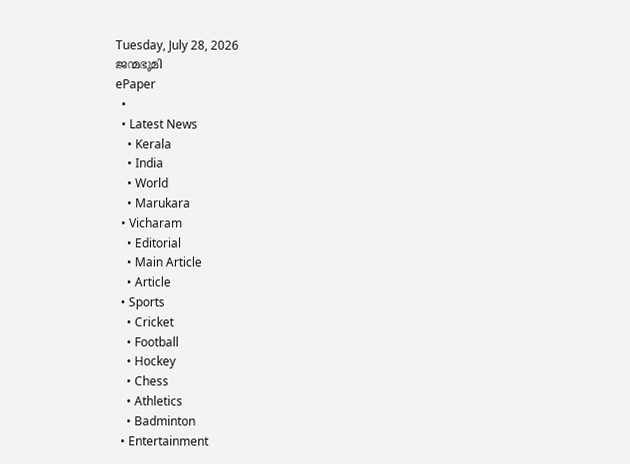Tuesday, July 28, 2026
ജന്മഭൂമി
ePaper
  •
  • Latest News
    • Kerala
    • India
    • World
    • Marukara
  • Vicharam
    • Editorial
    • Main Article
    • Article
  • Sports
    • Cricket
    • Football
    • Hockey
    • Chess
    • Athletics
    • Badminton
  • Entertainment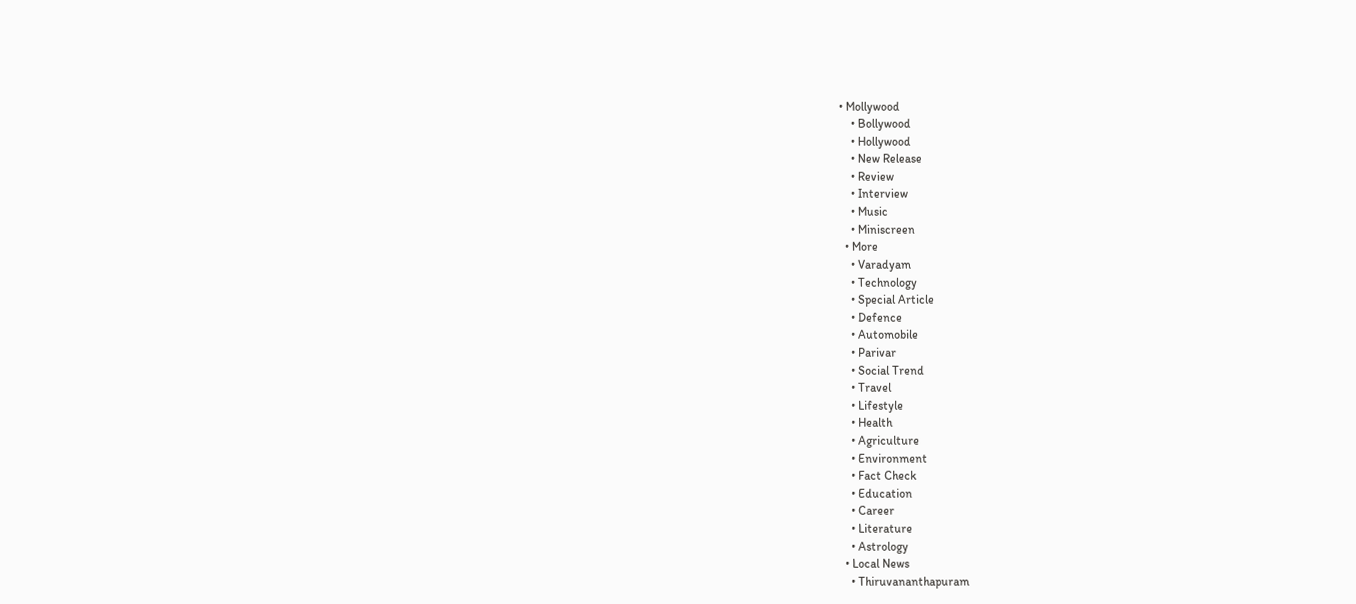• Mollywood
    • Bollywood
    • Hollywood
    • New Release
    • Review
    • Interview
    • Music
    • Miniscreen
  • More
    • Varadyam
    • Technology
    • Special Article
    • Defence
    • Automobile
    • Parivar
    • Social Trend
    • Travel
    • Lifestyle
    • Health
    • Agriculture
    • Environment
    • Fact Check
    • Education
    • Career
    • Literature
    • Astrology
  • Local News
    • Thiruvananthapuram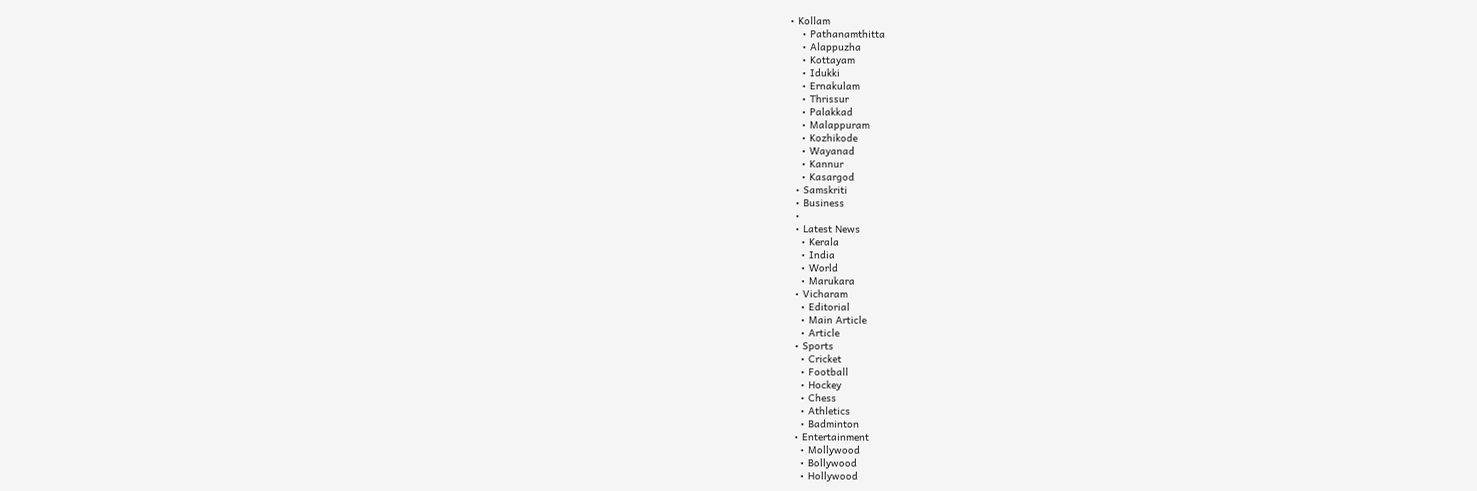• Kollam
    • Pathanamthitta
    • Alappuzha
    • Kottayam
    • Idukki
    • Ernakulam
    • Thrissur
    • Palakkad
    • Malappuram
    • Kozhikode
    • Wayanad
    • Kannur
    • Kasargod
  • Samskriti
  • Business
  •
  • Latest News
    • Kerala
    • India
    • World
    • Marukara
  • Vicharam
    • Editorial
    • Main Article
    • Article
  • Sports
    • Cricket
    • Football
    • Hockey
    • Chess
    • Athletics
    • Badminton
  • Entertainment
    • Mollywood
    • Bollywood
    • Hollywood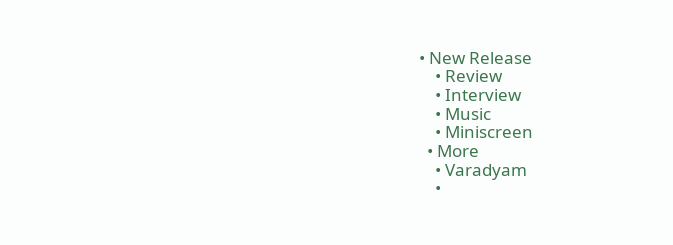• New Release
    • Review
    • Interview
    • Music
    • Miniscreen
  • More
    • Varadyam
    •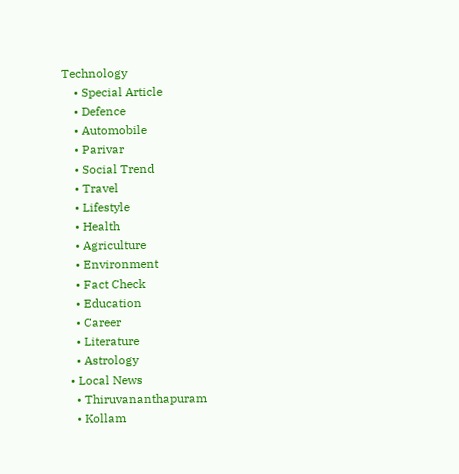Technology
    • Special Article
    • Defence
    • Automobile
    • Parivar
    • Social Trend
    • Travel
    • Lifestyle
    • Health
    • Agriculture
    • Environment
    • Fact Check
    • Education
    • Career
    • Literature
    • Astrology
  • Local News
    • Thiruvananthapuram
    • Kollam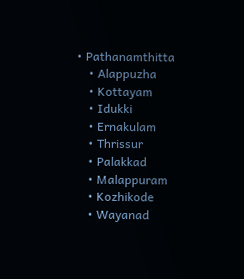• Pathanamthitta
    • Alappuzha
    • Kottayam
    • Idukki
    • Ernakulam
    • Thrissur
    • Palakkad
    • Malappuram
    • Kozhikode
    • Wayanad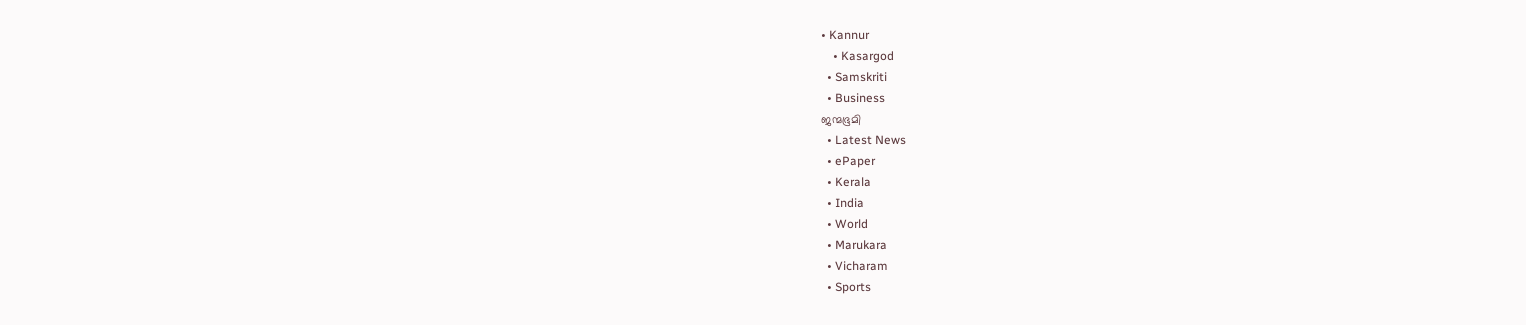• Kannur
    • Kasargod
  • Samskriti
  • Business
ജന്മഭൂമി
  • Latest News
  • ePaper
  • Kerala
  • India
  • World
  • Marukara
  • Vicharam
  • Sports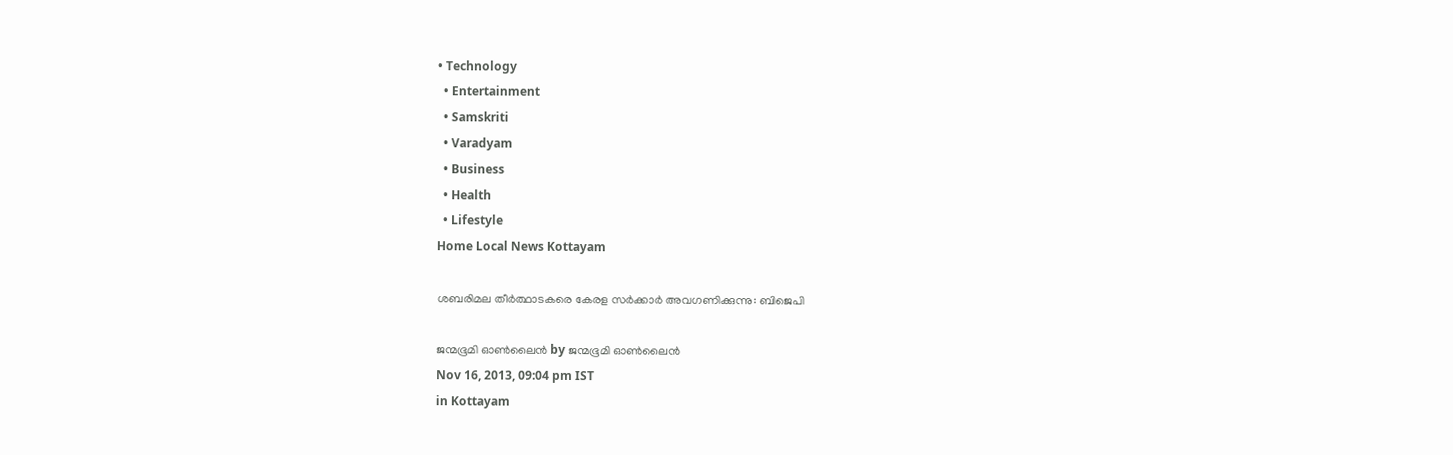• Technology
  • Entertainment
  • Samskriti
  • Varadyam
  • Business
  • Health
  • Lifestyle
Home Local News Kottayam

ശബരിമല തീര്‍ത്ഥാടകരെ കേരള സര്‍ക്കാര്‍ അവഗണിക്കുന്നു: ബിജെപി

ജന്മഭൂമി ഓണ്‍ലൈന്‍ by ജന്മഭൂമി ഓണ്‍ലൈന്‍
Nov 16, 2013, 09:04 pm IST
in Kottayam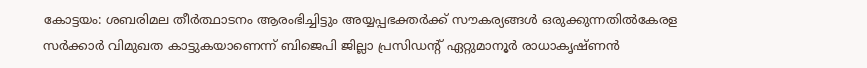കോട്ടയം: ശബരിമല തീര്‍ത്ഥാടനം ആരംഭിച്ചിട്ടും അയ്യപ്പഭക്തര്‍ക്ക് സൗകര്യങ്ങള്‍ ഒരുക്കുന്നതില്‍കേരള സര്‍ക്കാര്‍ വിമുഖത കാട്ടുകയാണെന്ന് ബിജെപി ജില്ലാ പ്രസിഡന്റ് ഏറ്റുമാനൂര്‍ രാധാകൃഷ്ണന്‍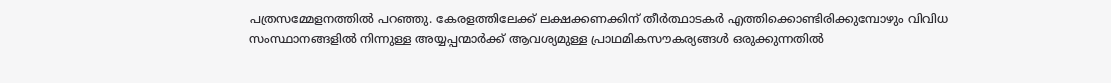പത്രസമ്മേളനത്തില്‍ പറഞ്ഞു. കേരളത്തിലേക്ക് ലക്ഷക്കണക്കിന് തീര്‍ത്ഥാടകര്‍ എത്തിക്കൊണ്ടിരിക്കുമ്പോഴും വിവിധ സംസ്ഥാനങ്ങളില്‍ നിന്നുള്ള അയ്യപ്പന്മാര്‍ക്ക് ആവശ്യമുള്ള പ്രാഥമികസൗകര്യങ്ങള്‍ ഒരുക്കുന്നതില്‍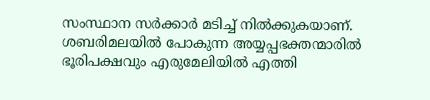സംസ്ഥാന സര്‍ക്കാര്‍ മടിച്ച് നില്‍ക്കുകയാണ്. ശബരിമലയില്‍ പോകുന്ന അയ്യപ്പഭക്തന്മാരില്‍ ഭൂരിപക്ഷവും എരുമേലിയില്‍ എത്തി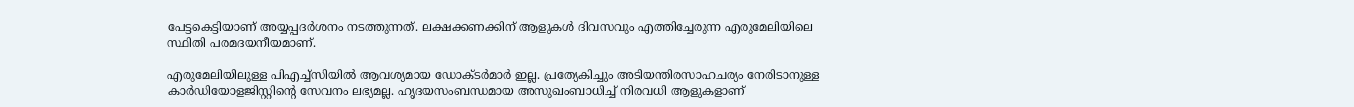പേട്ടകെട്ടിയാണ് അയ്യപ്പദര്‍ശനം നടത്തുന്നത്. ലക്ഷക്കണക്കിന് ആളുകള്‍ ദിവസവും എത്തിച്ചേരുന്ന എരുമേലിയിലെ സ്ഥിതി പരമദയനീയമാണ്.

എരുമേലിയിലുള്ള പിഎച്ച്‌സിയില്‍ ആവശ്യമായ ഡോക്ടര്‍മാര്‍ ഇല്ല. പ്രത്യേകിച്ചും അടിയന്തിരസാഹചര്യം നേരിടാനുള്ള കാര്‍ഡിയോളജിസ്റ്റിന്റെ സേവനം ലഭ്യമല്ല. ഹൃദയസംബന്ധമായ അസുഖംബാധിച്ച് നിരവധി ആളുകളാണ്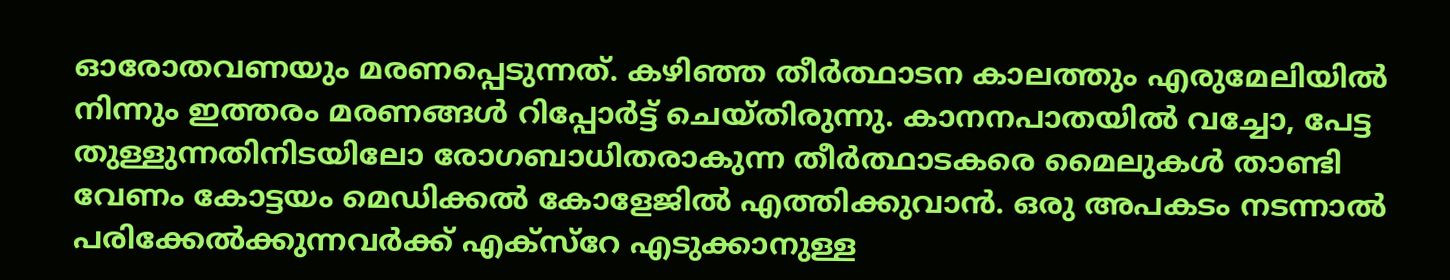ഓരോതവണയും മരണപ്പെടുന്നത്. കഴിഞ്ഞ തീര്‍ത്ഥാടന കാലത്തും എരുമേലിയില്‍ നിന്നും ഇത്തരം മരണങ്ങള്‍ റിപ്പോര്‍ട്ട് ചെയ്തിരുന്നു. കാനനപാതയില്‍ വച്ചോ, പേട്ട തുള്ളുന്നതിനിടയിലോ രോഗബാധിതരാകുന്ന തീര്‍ത്ഥാടകരെ മൈലുകള്‍ താണ്ടി വേണം കോട്ടയം മെഡിക്കല്‍ കോളേജില്‍ എത്തിക്കുവാന്‍. ഒരു അപകടം നടന്നാല്‍ പരിക്കേല്‍ക്കുന്നവര്‍ക്ക് എക്‌സ്‌റേ എടുക്കാനുള്ള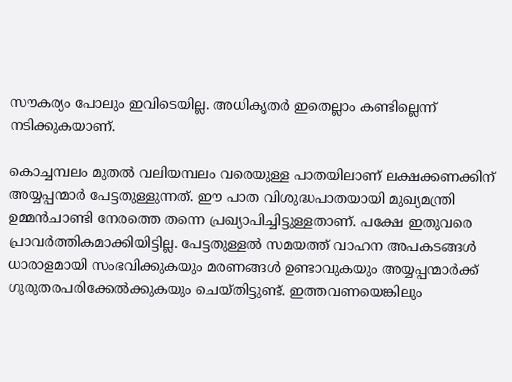സൗകര്യം പോലും ഇവിടെയില്ല. അധികൃതര്‍ ഇതെല്ലാം കണ്ടില്ലെന്ന് നടിക്കുകയാണ്.

കൊച്ചമ്പലം മുതല്‍ വലിയമ്പലം വരെയുള്ള പാതയിലാണ് ലക്ഷക്കണക്കിന് അയ്യപ്പന്മാര്‍ പേട്ടതുള്ളുന്നത്. ഈ പാത വിശുദ്ധപാതയായി മുഖ്യമന്ത്രി ഉമ്മന്‍ചാണ്ടി നേരത്തെ തന്നെ പ്രഖ്യാപിച്ചിട്ടുള്ളതാണ്. പക്ഷേ ഇതുവരെ പ്രാവര്‍ത്തികമാക്കിയിട്ടില്ല. പേട്ടതുള്ളല്‍ സമയത്ത് വാഹന അപകടങ്ങള്‍ ധാരാളമായി സംഭവിക്കുകയും മരണങ്ങള്‍ ഉണ്ടാവുകയും അയ്യപ്പന്മാര്‍ക്ക് ഗുരുതരപരിക്കേല്‍ക്കുകയും ചെയ്തിട്ടുണ്ട്. ഇത്തവണയെങ്കിലും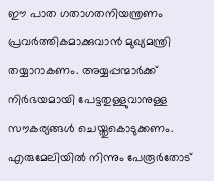ഈ പാത ഗതാഗതനിയന്ത്രണം പ്രവര്‍ത്തികമാക്കുവാന്‍ മുഖ്യമന്ത്രി തയ്യാറാകണം. അയ്യപ്പന്മാര്‍ക്ക് നിര്‍ഭയമായി പേട്ടതുള്ളുവാനുള്ള സൗകര്യങ്ങള്‍ ചെയ്തുകൊടുക്കണം. എരുമേലിയില്‍ നിന്നും പേരൂര്‍തോട്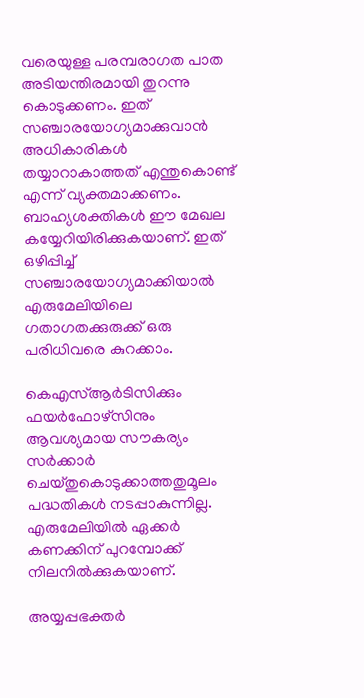വരെയുള്ള പരമ്പരാഗത പാത അടിയന്തിരമായി തുറന്നു കൊടുക്കണം. ഇത് സഞ്ചാരയോഗ്യമാക്കുവാന്‍ അധികാരികള്‍ തയ്യാറാകാത്തത് എന്തുകൊണ്ട് എന്ന് വ്യക്തമാക്കണം. ബാഹ്യശക്തികള്‍ ഈ മേഖല കയ്യേറിയിരിക്കുകയാണ്. ഇത് ഒഴിപ്പിച്ച് സഞ്ചാരയോഗ്യമാക്കിയാല്‍ എരുമേലിയിലെ ഗതാഗതക്കുരുക്ക് ഒരു പരിധിവരെ കുറക്കാം.

കെഎസ്ആര്‍ടിസിക്കും ഫയര്‍ഫോഴ്‌സിനും ആവശ്യമായ സൗകര്യം സര്‍ക്കാര്‍ ചെയ്തുകൊടുക്കാത്തതുമൂലം പദ്ധതികള്‍ നടപ്പാകുന്നില്ല. എരുമേലിയില്‍ ഏക്കര്‍ കണക്കിന് പുറമ്പോക്ക് നിലനില്‍ക്കുകയാണ്.

അയ്യപ്പഭക്തര്‍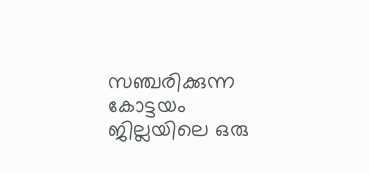സഞ്ചരിക്കുന്ന കോട്ടയം ജില്ലയിലെ ഒരു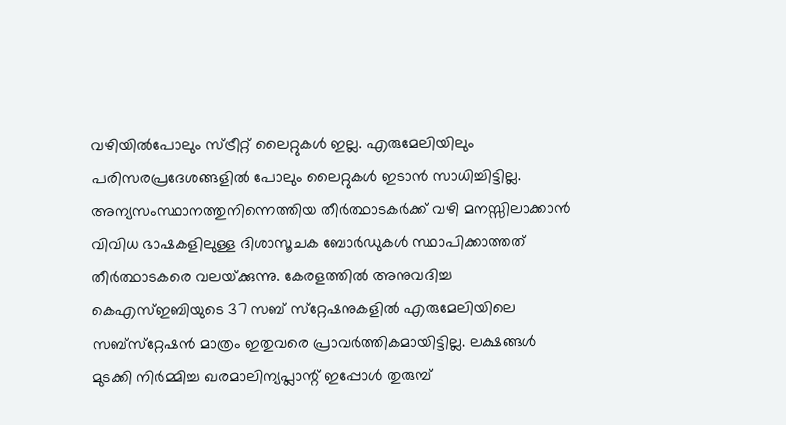വഴിയില്‍പോലും സ്ട്രീറ്റ് ലൈറ്റുകള്‍ ഇല്ല. എരുമേലിയിലും പരിസരപ്രദേശങ്ങളില്‍ പോലും ലൈറ്റുകള്‍ ഇടാന്‍ സാധിച്ചിട്ടില്ല. അന്യസംസ്ഥാനത്തുനിന്നെത്തിയ തീര്‍ത്ഥാടകര്‍ക്ക് വഴി മനസ്സിലാക്കാന്‍ വിവിധ ഭാഷകളിലുള്ള ദിശാസൂചക ബോര്‍ഡുകള്‍ സ്ഥാപിക്കാത്തത് തീര്‍ത്ഥാടകരെ വലയ്‌ക്കുന്നു. കേരളത്തില്‍ അനുവദിച്ച കെഎസ്ഇബിയുടെ 37 സബ് സ്‌റ്റേഷനുകളില്‍ എരുമേലിയിലെ സബ്‌സ്‌റ്റേഷന്‍ മാത്രം ഇതുവരെ പ്രാവര്‍ത്തികമായിട്ടില്ല. ലക്ഷങ്ങള്‍ മുടക്കി നിര്‍മ്മിച്ച ഖരമാലിന്യപ്ലാന്റ് ഇപ്പോള്‍ തുരുമ്പ്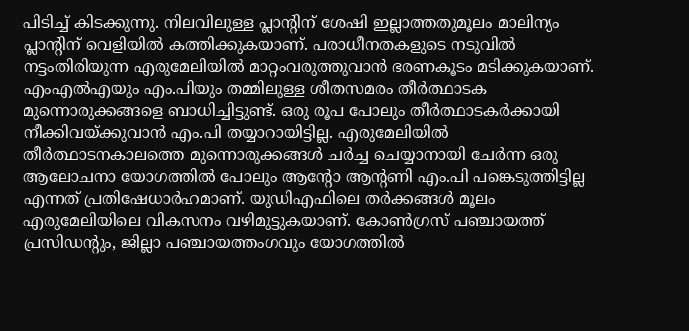പിടിച്ച് കിടക്കുന്നു. നിലവിലുള്ള പ്ലാന്റിന് ശേഷി ഇല്ലാത്തതുമൂലം മാലിന്യം പ്ലാന്റിന് വെളിയില്‍ കത്തിക്കുകയാണ്. പരാധീനതകളുടെ നടുവില്‍ നട്ടംതിരിയുന്ന എരുമേലിയില്‍ മാറ്റംവരുത്തുവാന്‍ ഭരണകൂടം മടിക്കുകയാണ്. എംഎല്‍എയും എം.പിയും തമ്മിലുള്ള ശീതസമരം തീര്‍ത്ഥാടക മുന്നൊരുക്കങ്ങളെ ബാധിച്ചിട്ടുണ്ട്. ഒരു രൂപ പോലും തീര്‍ത്ഥാടകര്‍ക്കായി നീക്കിവയ്‌ക്കുവാന്‍ എം.പി തയ്യാറായിട്ടില്ല. എരുമേലിയില്‍ തീര്‍ത്ഥാടനകാലത്തെ മുന്നൊരുക്കങ്ങള്‍ ചര്‍ച്ച ചെയ്യാനായി ചേര്‍ന്ന ഒരു ആലോചനാ യോഗത്തില്‍ പോലും ആന്റോ ആന്റണി എം.പി പങ്കെടുത്തിട്ടില്ല എന്നത് പ്രതിഷേധാര്‍ഹമാണ്. യുഡിഎഫിലെ തര്‍ക്കങ്ങള്‍ മൂലം എരുമേലിയിലെ വികസനം വഴിമുട്ടുകയാണ്. കോണ്‍ഗ്രസ് പഞ്ചായത്ത് പ്രസിഡന്റും, ജില്ലാ പഞ്ചായത്തംഗവും യോഗത്തില്‍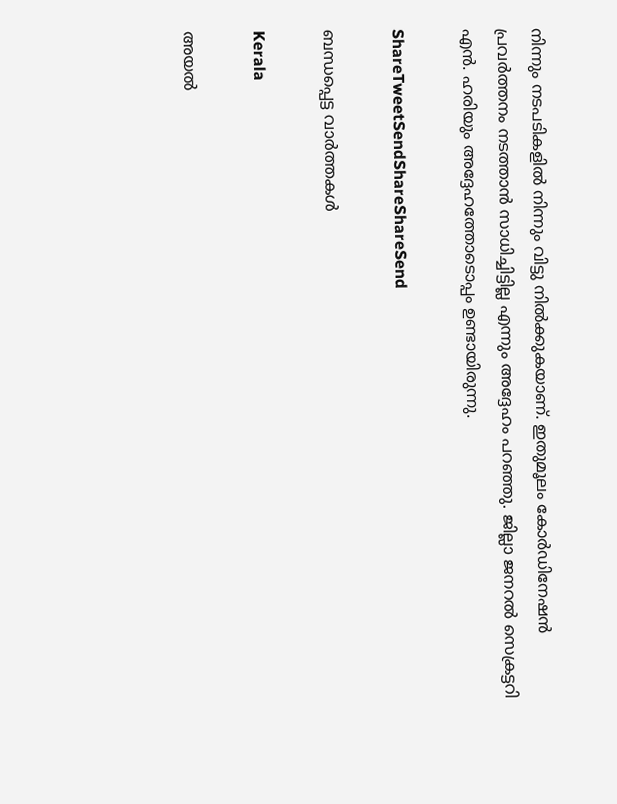നിന്നും നടപടികളില്‍ നിന്നും വിട്ടു നില്‍ക്കുകയാണ്. ഇതുമൂലം കോര്‍ഡിനേഷന്‍ പ്രവര്‍ത്തനം നടത്താന്‍ സാധിച്ചിട്ടില്ല എന്നും അദ്ദേഹം പറഞ്ഞു. ജില്ലാ ജനറല്‍ സെക്രട്ടറി എന്‍. ഹരിയും അദ്ദേഹത്തോടൊപ്പം ഉണ്ടായിരുന്നു.

ShareTweetSendShareShareSend

ബന്ധപ്പെട്ട വാര്‍ത്തകള്‍

Kerala

അയല്‍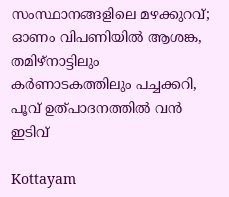സംസ്ഥാനങ്ങളിലെ മഴക്കുറവ്; ഓണം വിപണിയില്‍ ആശങ്ക, തമിഴ്‌നാട്ടിലും കര്‍ണാടകത്തിലും പച്ചക്കറി, പൂവ് ഉത്പാദനത്തില്‍ വന്‍ ഇടിവ്

Kottayam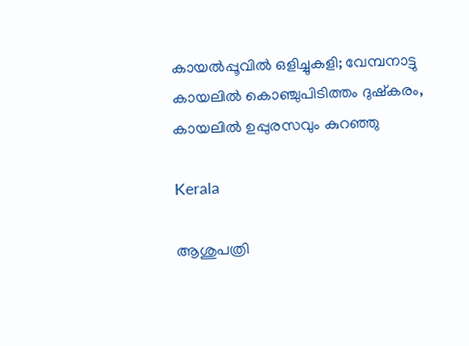കായല്‍പ്പൂവില്‍ ഒളിച്ചുകളി; വേമ്പനാട്ടു കായലില്‍ കൊഞ്ചുപിടിത്തം ദുഷ്‌കരം, കായലില്‍ ഉപ്പുരസവും കുറഞ്ഞു

Kerala

ആശുപത്രി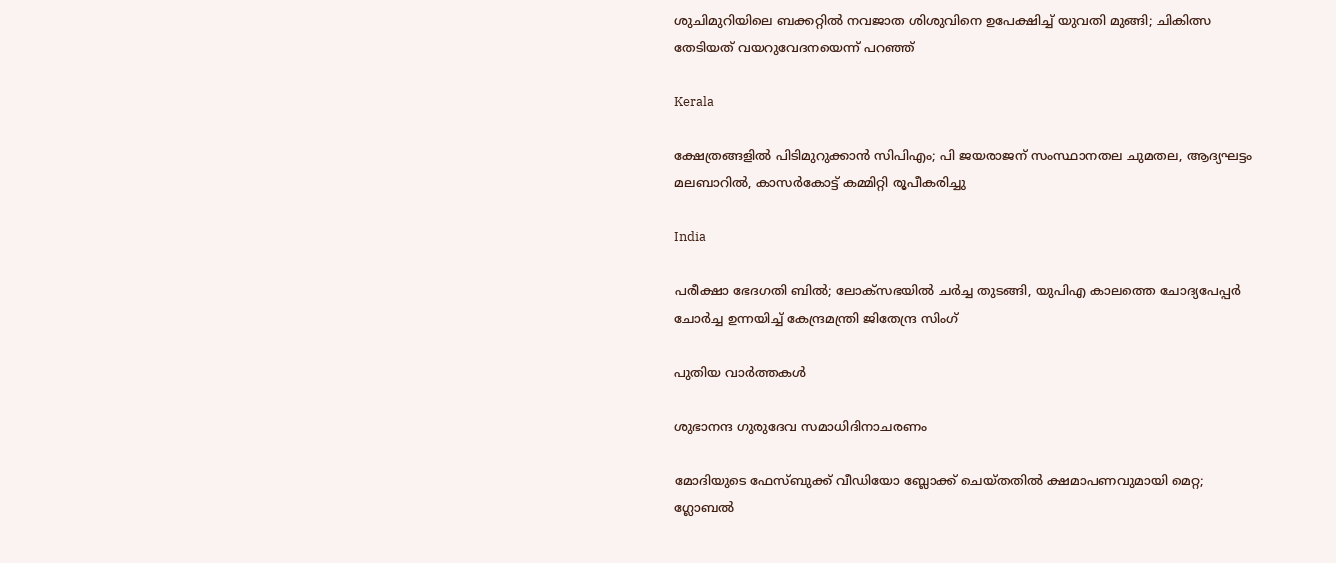ശുചിമുറിയിലെ ബക്കറ്റില്‍ നവജാത ശിശുവിനെ ഉപേക്ഷിച്ച് യുവതി മുങ്ങി; ചികിത്സ തേടിയത് വയറുവേദനയെന്ന് പറഞ്ഞ്

Kerala

ക്ഷേത്രങ്ങളില്‍ പിടിമുറുക്കാന്‍ സിപിഎം; പി ജയരാജന് സംസ്ഥാനതല ചുമതല, ആദ്യഘട്ടം മലബാറിൽ, കാസർകോട്ട് കമ്മിറ്റി രൂപീകരിച്ചു

India

പരീക്ഷാ ഭേദഗതി ബിൽ; ലോക്സഭയിൽ ചർച്ച തുടങ്ങി, യുപിഎ കാലത്തെ ചോദ്യപേപ്പർ ചോർച്ച ഉന്നയിച്ച് കേന്ദ്രമന്ത്രി ജിതേന്ദ്ര സിംഗ്

പുതിയ വാര്‍ത്തകള്‍

ശുഭാനന്ദ ഗുരുദേവ സമാധിദിനാചരണം

മോദിയുടെ ഫേസ്ബുക്ക് വീഡിയോ ബ്ലോക്ക് ചെയ്തതിൽ ക്ഷമാപണവുമായി മെറ്റ; ഗ്ലോബൽ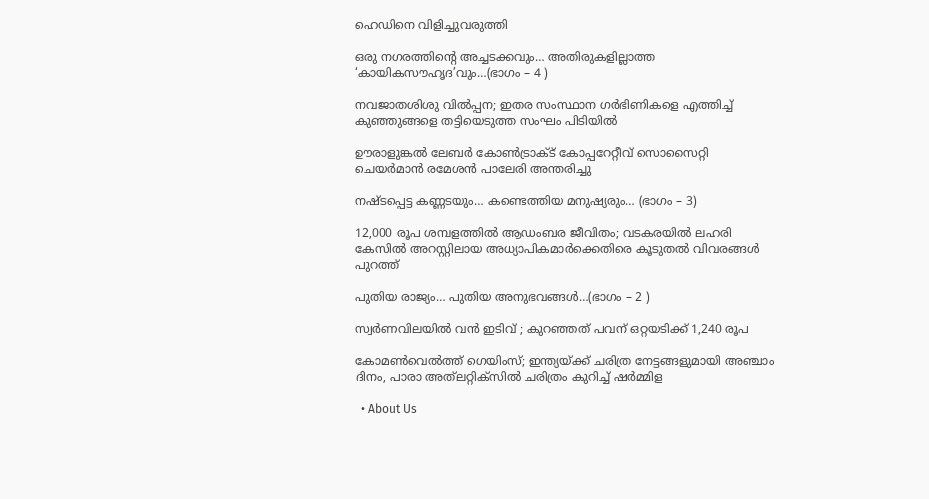ഹെഡിനെ വിളിച്ചുവരുത്തി

ഒരു നഗരത്തിന്റെ അച്ചടക്കവും… അതിരുകളില്ലാത്ത ‘കായികസൗഹൃദ’വും…(ഭാഗം – 4 )

നവജാതശിശു വില്‍പ്പന; ഇതര സംസ്ഥാന ഗര്‍ഭിണികളെ എത്തിച്ച് കുഞ്ഞുങ്ങളെ തട്ടിയെടുത്ത സംഘം പിടിയില്‍

ഊരാളുങ്കൽ ലേബർ കോൺട്രാക്ട് കോപ്പറേറ്റീവ് സൊസൈറ്റി ചെയർമാൻ രമേശൻ പാലേരി അന്തരിച്ചു

നഷ്ടപ്പെട്ട കണ്ണടയും… കണ്ടെത്തിയ മനുഷ്യരും… (ഭാഗം – 3)

12,000 രൂപ ശമ്പളത്തിൽ ആഡംബര ജീവിതം; വടകരയിൽ ലഹരി കേസിൽ അറസ്റ്റിലായ അധ്യാപികമാർക്കെതിരെ കൂടുതൽ വിവരങ്ങൾ പുറത്ത്

പുതിയ രാജ്യം… പുതിയ അനുഭവങ്ങൾ…(ഭാഗം – 2 )

സ്വർണവിലയില്‍ വൻ ഇടിവ് ; കുറഞ്ഞത് പവന് ഒറ്റയടിക്ക് 1,240 രൂപ

കോമൺവെൽത്ത് ഗെയിംസ്; ഇന്ത്യയ്‌ക്ക് ചരിത്ര നേട്ടങ്ങളുമായി അഞ്ചാം ദിനം, പാരാ അത്‌ലറ്റിക്‌സിൽ ചരിത്രം കുറിച്ച് ഷർമ്മിള

  • About Us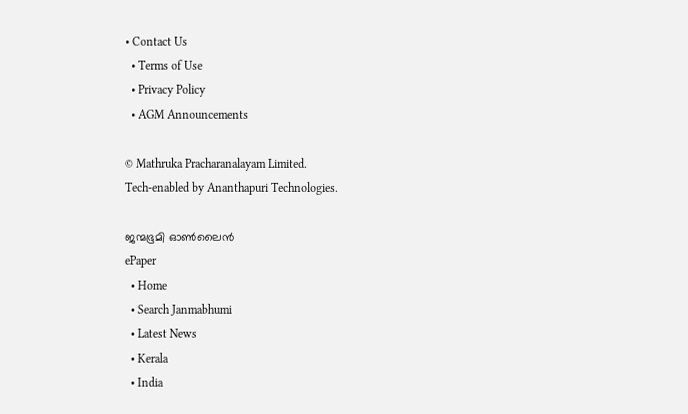• Contact Us
  • Terms of Use
  • Privacy Policy
  • AGM Announcements

© Mathruka Pracharanalayam Limited.
Tech-enabled by Ananthapuri Technologies.

ജന്മഭൂമി ഓണ്‍ലൈന്‍
ePaper
  • Home
  • Search Janmabhumi
  • Latest News
  • Kerala
  • India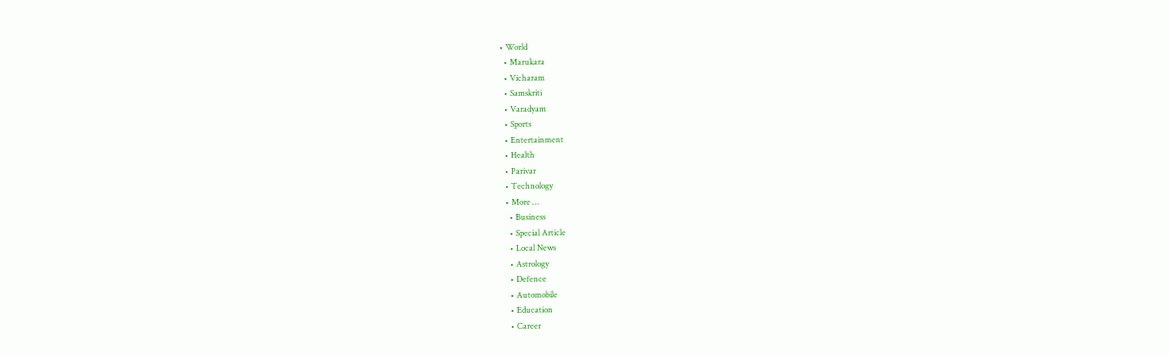• World
  • Marukara
  • Vicharam
  • Samskriti
  • Varadyam
  • Sports
  • Entertainment
  • Health
  • Parivar
  • Technology
  • More …
    • Business
    • Special Article
    • Local News
    • Astrology
    • Defence
    • Automobile
    • Education
    • Career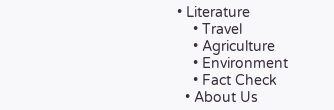• Literature
    • Travel
    • Agriculture
    • Environment
    • Fact Check
  • About Us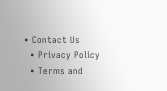• Contact Us
  • Privacy Policy
  • Terms and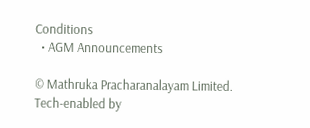Conditions
  • AGM Announcements

© Mathruka Pracharanalayam Limited.
Tech-enabled by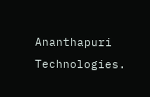Ananthapuri Technologies.